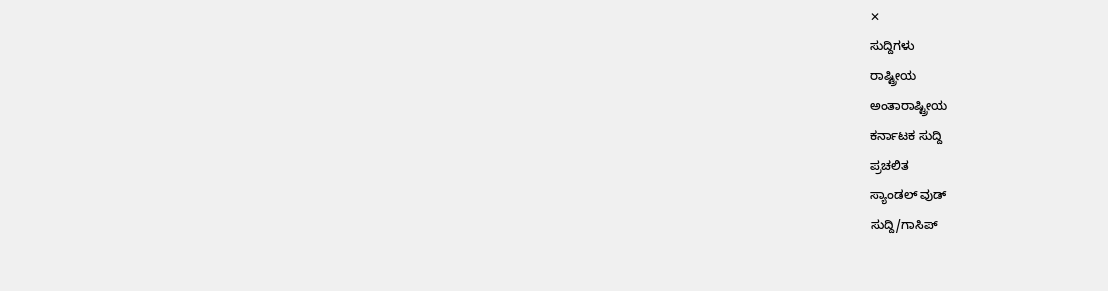✕
ಸುದ್ದಿಗಳು
ರಾಷ್ಟ್ರೀಯ
ಅಂತಾರಾಷ್ಟ್ರೀಯ
ಕರ್ನಾಟಕ ಸುದ್ದಿ
ಪ್ರಚಲಿತ
ಸ್ಯಾಂಡಲ್ ವುಡ್
ಸುದ್ದಿ/ಗಾಸಿಪ್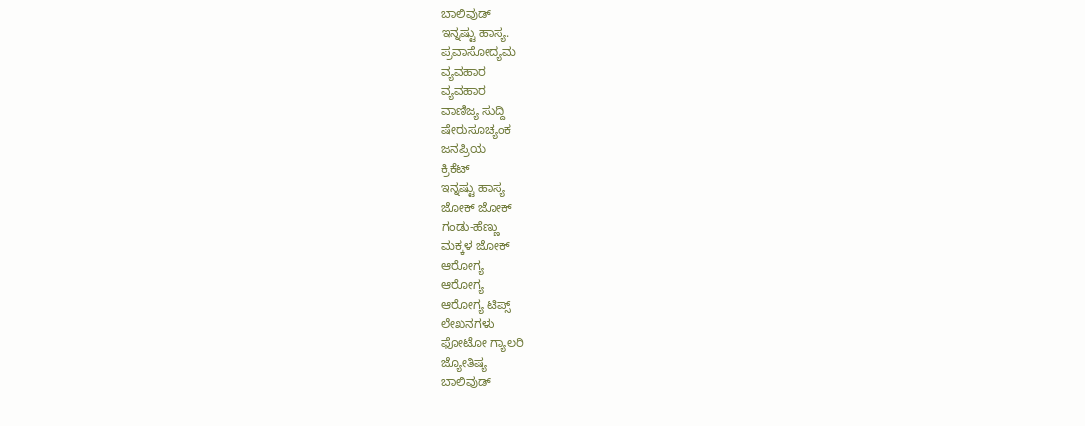ಬಾಲಿವುಡ್
ಇನ್ನಷ್ಟು ಹಾಸ್ಯ.
ಪ್ರವಾಸೋದ್ಯಮ
ವ್ಯವಹಾರ
ವ್ಯವಹಾರ
ವಾಣಿಜ್ಯ ಸುದ್ದಿ
ಷೇರುಸೂಚ್ಯಂಕ
ಜನಪ್ರಿಯ
ಕ್ರಿಕೆಟ್
ಇನ್ನಷ್ಟು ಹಾಸ್ಯ
ಜೋಕ್ ಜೋಕ್
ಗಂಡು-ಹೆಣ್ಣು
ಮಕ್ಕಳ ಜೋಕ್
ಆರೋಗ್ಯ
ಆರೋಗ್ಯ
ಆರೋಗ್ಯ ಟಿಪ್ಸ್
ಲೇಖನಗಳು
ಫೋಟೋ ಗ್ಯಾಲರಿ
ಜ್ಯೋತಿಷ್ಯ
ಬಾಲಿವುಡ್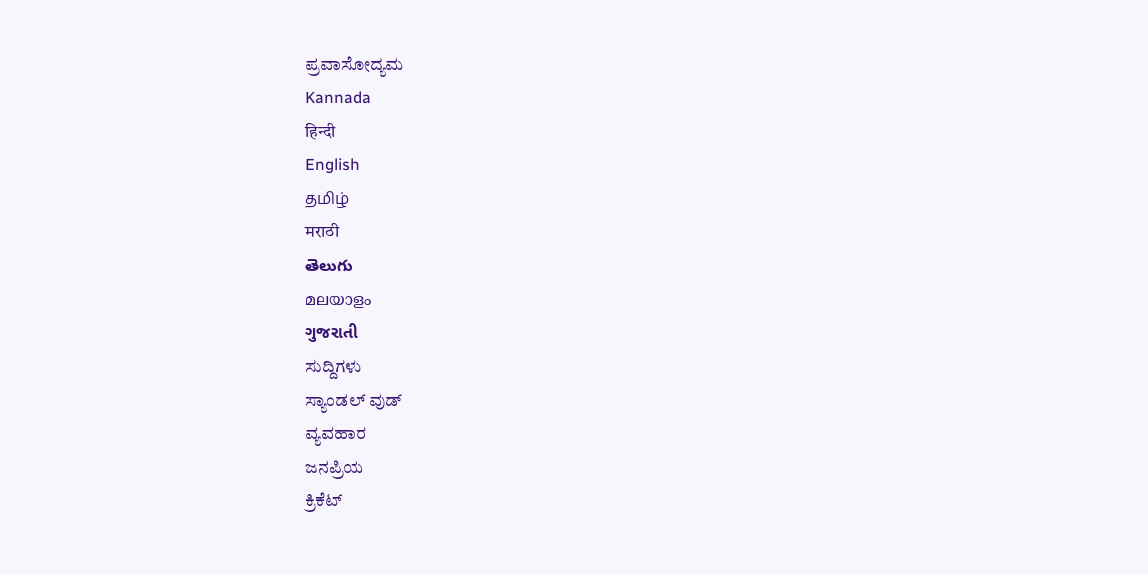ಪ್ರವಾಸೋದ್ಯಮ
Kannada
हिन्दी
English
தமிழ்
मराठी
తెలుగు
മലയാളം
ગુજરાતી
ಸುದ್ದಿಗಳು
ಸ್ಯಾಂಡಲ್ ವುಡ್
ವ್ಯವಹಾರ
ಜನಪ್ರಿಯ
ಕ್ರಿಕೆಟ್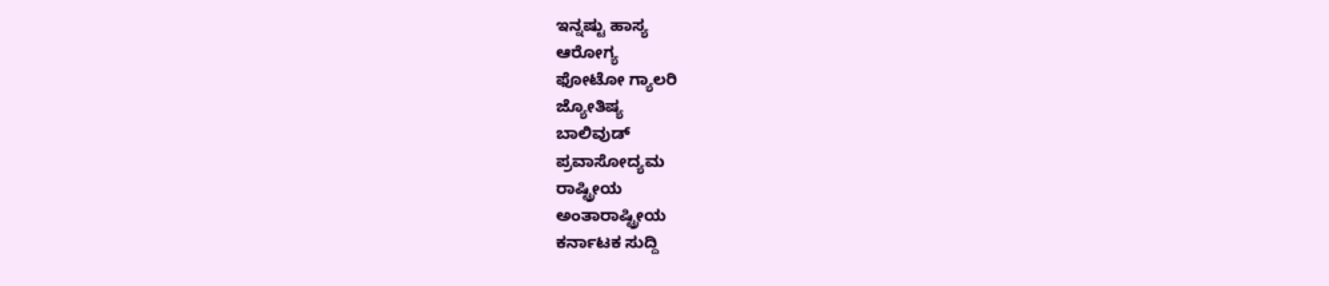ಇನ್ನಷ್ಟು ಹಾಸ್ಯ
ಆರೋಗ್ಯ
ಫೋಟೋ ಗ್ಯಾಲರಿ
ಜ್ಯೋತಿಷ್ಯ
ಬಾಲಿವುಡ್
ಪ್ರವಾಸೋದ್ಯಮ
ರಾಷ್ಟ್ರೀಯ
ಅಂತಾರಾಷ್ಟ್ರೀಯ
ಕರ್ನಾಟಕ ಸುದ್ದಿ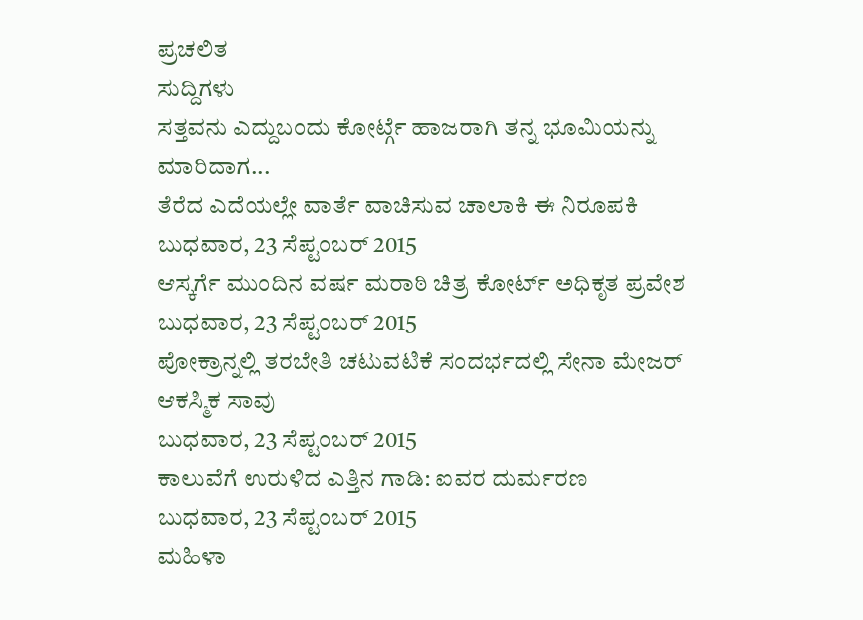ಪ್ರಚಲಿತ
ಸುದ್ದಿಗಳು
ಸತ್ತವನು ಎದ್ದುಬಂದು ಕೋರ್ಟ್ಗೆ ಹಾಜರಾಗಿ ತನ್ನ ಭೂಮಿಯನ್ನು ಮಾರಿದಾಗ...
ತೆರೆದ ಎದೆಯಲ್ಲೇ ವಾರ್ತೆ ವಾಚಿಸುವ ಚಾಲಾಕಿ ಈ ನಿರೂಪಕಿ
ಬುಧವಾರ, 23 ಸೆಪ್ಟಂಬರ್ 2015
ಆಸ್ಕರ್ಗೆ ಮುಂದಿನ ವರ್ಷ ಮರಾಠಿ ಚಿತ್ರ ಕೋರ್ಟ್ ಅಧಿಕೃತ ಪ್ರವೇಶ
ಬುಧವಾರ, 23 ಸೆಪ್ಟಂಬರ್ 2015
ಪೋಕ್ರಾನ್ನಲ್ಲಿ ತರಬೇತಿ ಚಟುವಟಿಕೆ ಸಂದರ್ಭದಲ್ಲಿ ಸೇನಾ ಮೇಜರ್ ಆಕಸ್ಮಿಕ ಸಾವು
ಬುಧವಾರ, 23 ಸೆಪ್ಟಂಬರ್ 2015
ಕಾಲುವೆಗೆ ಉರುಳಿದ ಎತ್ತಿನ ಗಾಡಿ: ಐವರ ದುರ್ಮರಣ
ಬುಧವಾರ, 23 ಸೆಪ್ಟಂಬರ್ 2015
ಮಹಿಳಾ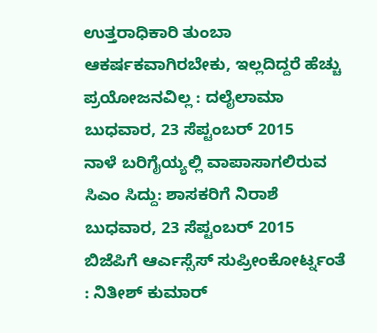ಉತ್ತರಾಧಿಕಾರಿ ತುಂಬಾ ಆಕರ್ಷಕವಾಗಿರಬೇಕು, ಇಲ್ಲದಿದ್ದರೆ ಹೆಚ್ಚು ಪ್ರಯೋಜನವಿಲ್ಲ : ದಲೈಲಾಮಾ
ಬುಧವಾರ, 23 ಸೆಪ್ಟಂಬರ್ 2015
ನಾಳೆ ಬರಿಗೈಯ್ಯಲ್ಲಿ ವಾಪಾಸಾಗಲಿರುವ ಸಿಎಂ ಸಿದ್ದು: ಶಾಸಕರಿಗೆ ನಿರಾಶೆ
ಬುಧವಾರ, 23 ಸೆಪ್ಟಂಬರ್ 2015
ಬಿಜೆಪಿಗೆ ಆರ್ಎಸ್ಸೆಸ್ ಸುಪ್ರೀಂಕೋರ್ಟ್ನಂತೆ : ನಿತೀಶ್ ಕುಮಾರ್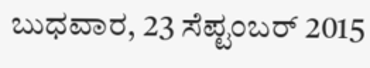ಬುಧವಾರ, 23 ಸೆಪ್ಟಂಬರ್ 2015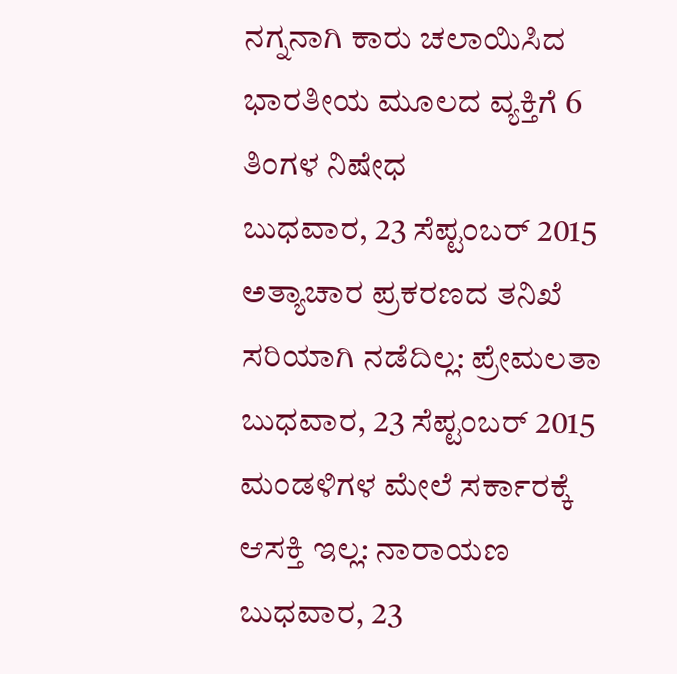ನಗ್ನನಾಗಿ ಕಾರು ಚಲಾಯಿಸಿದ ಭಾರತೀಯ ಮೂಲದ ವ್ಯಕ್ತಿಗೆ 6 ತಿಂಗಳ ನಿಷೇಧ
ಬುಧವಾರ, 23 ಸೆಪ್ಟಂಬರ್ 2015
ಅತ್ಯಾಚಾರ ಪ್ರಕರಣದ ತನಿಖೆ ಸರಿಯಾಗಿ ನಡೆದಿಲ್ಲ: ಪ್ರೇಮಲತಾ
ಬುಧವಾರ, 23 ಸೆಪ್ಟಂಬರ್ 2015
ಮಂಡಳಿಗಳ ಮೇಲೆ ಸರ್ಕಾರಕ್ಕೆ ಆಸಕ್ತಿ ಇಲ್ಲ: ನಾರಾಯಣ
ಬುಧವಾರ, 23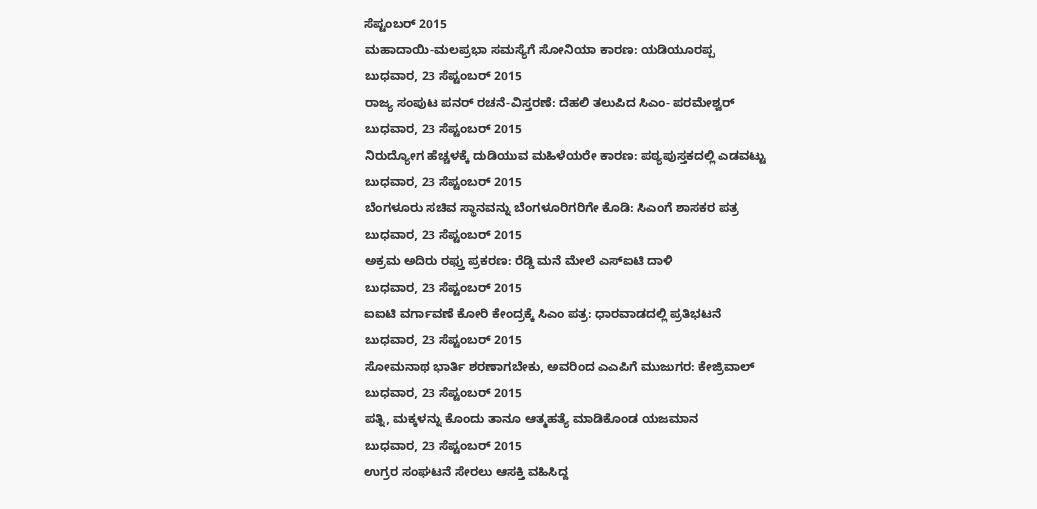ಸೆಪ್ಟಂಬರ್ 2015
ಮಹಾದಾಯಿ-ಮಲಪ್ರಭಾ ಸಮಸ್ಯೆಗೆ ಸೋನಿಯಾ ಕಾರಣ: ಯಡಿಯೂರಪ್ಪ
ಬುಧವಾರ, 23 ಸೆಪ್ಟಂಬರ್ 2015
ರಾಜ್ಯ ಸಂಪುಟ ಪನರ್ ರಚನೆ-ವಿಸ್ತರಣೆ: ದೆಹಲಿ ತಲುಪಿದ ಸಿಎಂ- ಪರಮೇಶ್ವರ್
ಬುಧವಾರ, 23 ಸೆಪ್ಟಂಬರ್ 2015
ನಿರುದ್ಯೋಗ ಹೆಚ್ಚಳಕ್ಕೆ ದುಡಿಯುವ ಮಹಿಳೆಯರೇ ಕಾರಣ: ಪಠ್ಯಪುಸ್ತಕದಲ್ಲಿ ಎಡವಟ್ಟು
ಬುಧವಾರ, 23 ಸೆಪ್ಟಂಬರ್ 2015
ಬೆಂಗಳೂರು ಸಚಿವ ಸ್ಥಾನವನ್ನು ಬೆಂಗಳೂರಿಗರಿಗೇ ಕೊಡಿ: ಸಿಎಂಗೆ ಶಾಸಕರ ಪತ್ರ
ಬುಧವಾರ, 23 ಸೆಪ್ಟಂಬರ್ 2015
ಅಕ್ರಮ ಅದಿರು ರಫ್ತು ಪ್ರಕರಣ: ರೆಡ್ಡಿ ಮನೆ ಮೇಲೆ ಎಸ್ಐಟಿ ದಾಳಿ
ಬುಧವಾರ, 23 ಸೆಪ್ಟಂಬರ್ 2015
ಐಐಟಿ ವರ್ಗಾವಣೆ ಕೋರಿ ಕೇಂದ್ರಕ್ಕೆ ಸಿಎಂ ಪತ್ರ: ಧಾರವಾಡದಲ್ಲಿ ಪ್ರತಿಭಟನೆ
ಬುಧವಾರ, 23 ಸೆಪ್ಟಂಬರ್ 2015
ಸೋಮನಾಥ ಭಾರ್ತಿ ಶರಣಾಗಬೇಕು, ಅವರಿಂದ ಎಎಪಿಗೆ ಮುಜುಗರ: ಕೇಜ್ರಿವಾಲ್
ಬುಧವಾರ, 23 ಸೆಪ್ಟಂಬರ್ 2015
ಪತ್ನಿ, ಮಕ್ಕಳನ್ನು ಕೊಂದು ತಾನೂ ಆತ್ಮಹತ್ಯೆ ಮಾಡಿಕೊಂಡ ಯಜಮಾನ
ಬುಧವಾರ, 23 ಸೆಪ್ಟಂಬರ್ 2015
ಉಗ್ರರ ಸಂಘಟನೆ ಸೇರಲು ಆಸಕ್ತಿ ವಹಿಸಿದ್ದ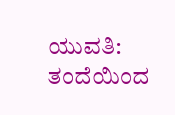ಯುವತಿ: ತಂದೆಯಿಂದ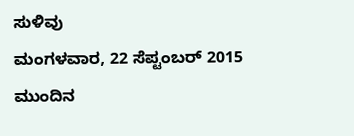ಸುಳಿವು
ಮಂಗಳವಾರ, 22 ಸೆಪ್ಟಂಬರ್ 2015
ಮುಂದಿನ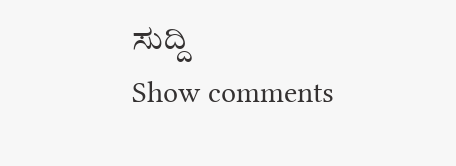ಸುದ್ದಿ
Show comments